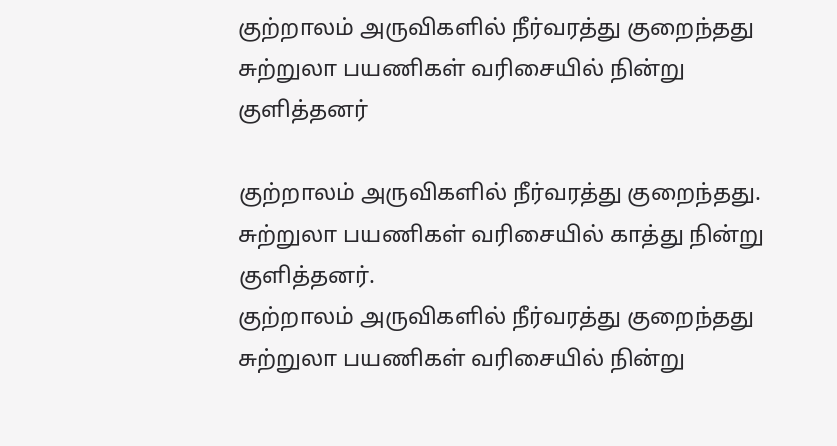குற்றாலம் அருவிகளில் நீர்வரத்து குறைந்தது சுற்றுலா பயணிகள் வரிசையில் நின்று குளித்தனர்

குற்றாலம் அருவிகளில் நீர்வரத்து குறைந்தது. சுற்றுலா பயணிகள் வரிசையில் காத்து நின்று குளித்தனர்.
குற்றாலம் அருவிகளில் நீர்வரத்து குறைந்தது சுற்றுலா பயணிகள் வரிசையில் நின்று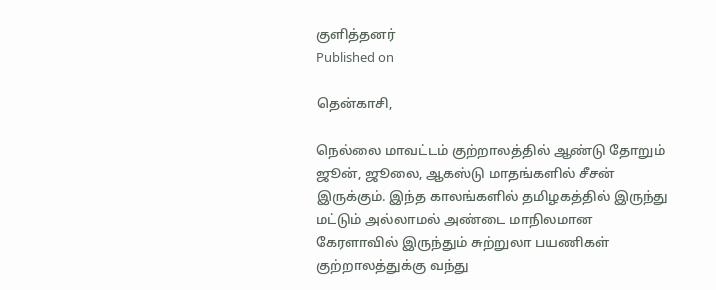குளித்தனர்
Published on

தென்காசி,

நெல்லை மாவட்டம் குற்றாலத்தில் ஆண்டு தோறும் ஜூன், ஜூலை, ஆகஸ்டு மாதங்களில் சீசன் இருக்கும். இந்த காலங்களில் தமிழகத்தில் இருந்து மட்டும் அல்லாமல் அண்டை மாநிலமான கேரளாவில் இருந்தும் சுற்றுலா பயணிகள் குற்றாலத்துக்கு வந்து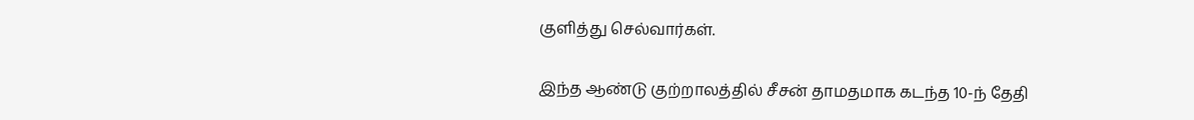குளித்து செல்வார்கள்.

இந்த ஆண்டு குற்றாலத்தில் சீசன் தாமதமாக கடந்த 10-ந் தேதி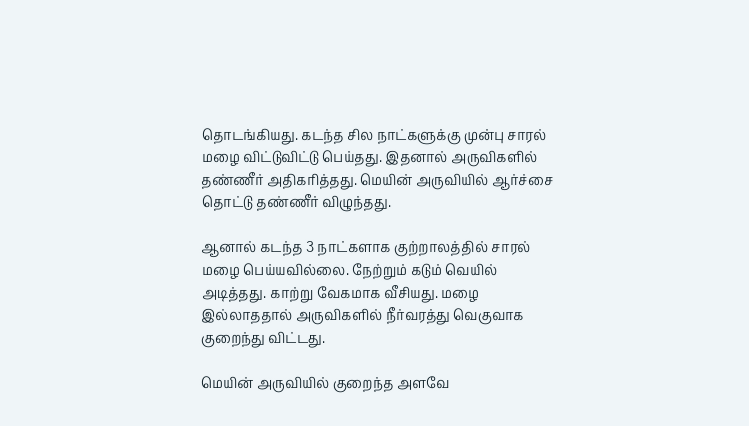தொடங்கியது. கடந்த சில நாட்களுக்கு முன்பு சாரல் மழை விட்டுவிட்டு பெய்தது. இதனால் அருவிகளில் தண்ணீர் அதிகரித்தது. மெயின் அருவியில் ஆர்ச்சை தொட்டு தண்ணீர் விழுந்தது.

ஆனால் கடந்த 3 நாட்களாக குற்றாலத்தில் சாரல் மழை பெய்யவில்லை. நேற்றும் கடும் வெயில் அடித்தது. காற்று வேகமாக வீசியது. மழை இல்லாததால் அருவிகளில் நீர்வரத்து வெகுவாக குறைந்து விட்டது.

மெயின் அருவியில் குறைந்த அளவே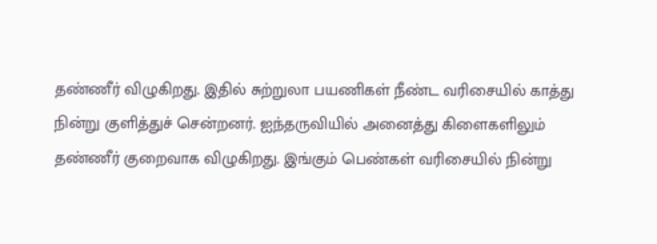தண்ணீர் விழுகிறது. இதில் சுற்றுலா பயணிகள் நீண்ட வரிசையில் காத்து நின்று குளித்துச் சென்றனர். ஐந்தருவியில் அனைத்து கிளைகளிலும் தண்ணீர் குறைவாக விழுகிறது. இங்கும் பெண்கள் வரிசையில் நின்று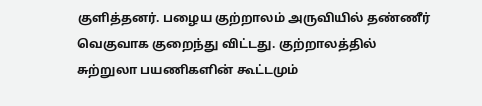குளித்தனர். பழைய குற்றாலம் அருவியில் தண்ணீர் வெகுவாக குறைந்து விட்டது. குற்றாலத்தில் சுற்றுலா பயணிகளின் கூட்டமும்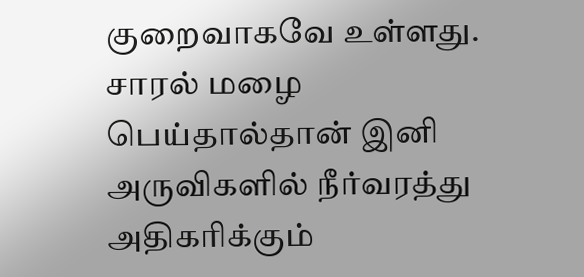குறைவாகவே உள்ளது. சாரல் மழை பெய்தால்தான் இனி அருவிகளில் நீர்வரத்து அதிகரிக்கும்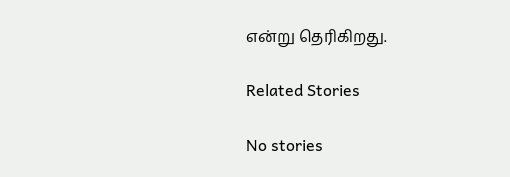என்று தெரிகிறது.

Related Stories

No stories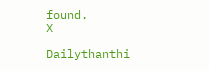found.
X

Dailythanthi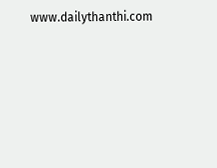www.dailythanthi.com